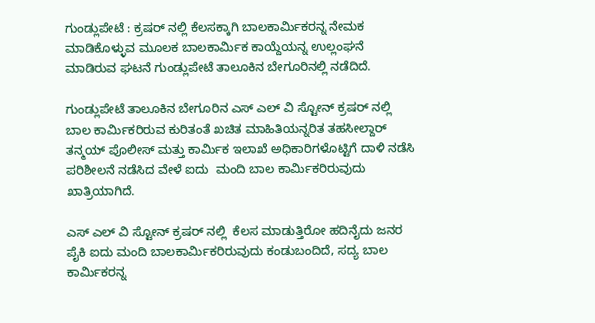ಗುಂಡ್ಲುಪೇಟೆ : ಕ್ರಷರ್ ನಲ್ಲಿ ಕೆಲಸಕ್ಕಾಗಿ ಬಾಲಕಾರ್ಮಿಕರನ್ನ ನೇಮಕ ಮಾಡಿಕೊಳ್ಳುವ ಮೂಲಕ ಬಾಲಕಾರ್ಮಿಕ ಕಾಯ್ದೆಯನ್ನ ಉಲ್ಲಂಘನೆ ಮಾಡಿರುವ ಘಟನೆ ಗುಂಡ್ಲುಪೇಟೆ ತಾಲೂಕಿನ ಬೇಗೂರಿನಲ್ಲಿ ನಡೆದಿದೆ.

ಗುಂಡ್ಲುಪೇಟೆ ತಾಲೂಕಿನ ಬೇಗೂರಿನ ಎಸ್ ಎಲ್ ವಿ ಸ್ಟೋನ್ ಕ್ರಷರ್ ನಲ್ಲಿ ಬಾಲ ಕಾರ್ಮಿಕರಿರುವ ಕುರಿತಂತೆ ಖಚಿತ ಮಾಹಿತಿಯನ್ನರಿತ ತಹಸೀಲ್ದಾರ್ ತನ್ಮಯ್ ಪೊಲೀಸ್ ಮತ್ತು ಕಾರ್ಮಿಕ ಇಲಾಖೆ ಅಧಿಕಾರಿಗಳೊಟ್ಟಿಗೆ ದಾಳಿ ನಡೆಸಿ ಪರಿಶೀಲನೆ ನಡೆಸಿದ ವೇಳೆ ಐದು  ಮಂದಿ ಬಾಲ ಕಾರ್ಮಿಕರಿರುವುದು ಖಾತ್ರಿಯಾಗಿದೆ.

ಎಸ್ ಎಲ್ ವಿ ಸ್ಟೋನ್ ಕ್ರಷರ್ ನಲ್ಲಿ  ಕೆಲಸ ಮಾಡುತ್ತಿರೋ ಹದಿನೈದು ಜನರ ಪೈಕಿ ಐದು ಮಂದಿ ಬಾಲಕಾರ್ಮಿಕರಿರುವುದು ಕಂಡುಬಂದಿದೆ, ಸದ್ಯ ಬಾಲ ಕಾರ್ಮಿಕರನ್ನ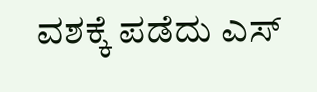ವಶಕ್ಕೆ ಪಡೆದು ಎಸ್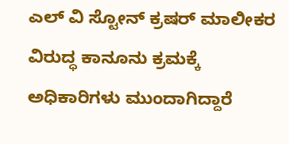ಎಲ್ ವಿ ಸ್ಟೋನ್ ಕ್ರಷರ್ ಮಾಲೀಕರ ವಿರುದ್ಧ ಕಾನೂನು ಕ್ರಮಕ್ಕೆ ಅಧಿಕಾರಿಗಳು ಮುಂದಾಗಿದ್ದಾರೆ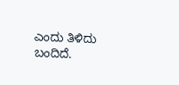ಎಂದು ತಿಳಿದು ಬಂದಿದೆ.